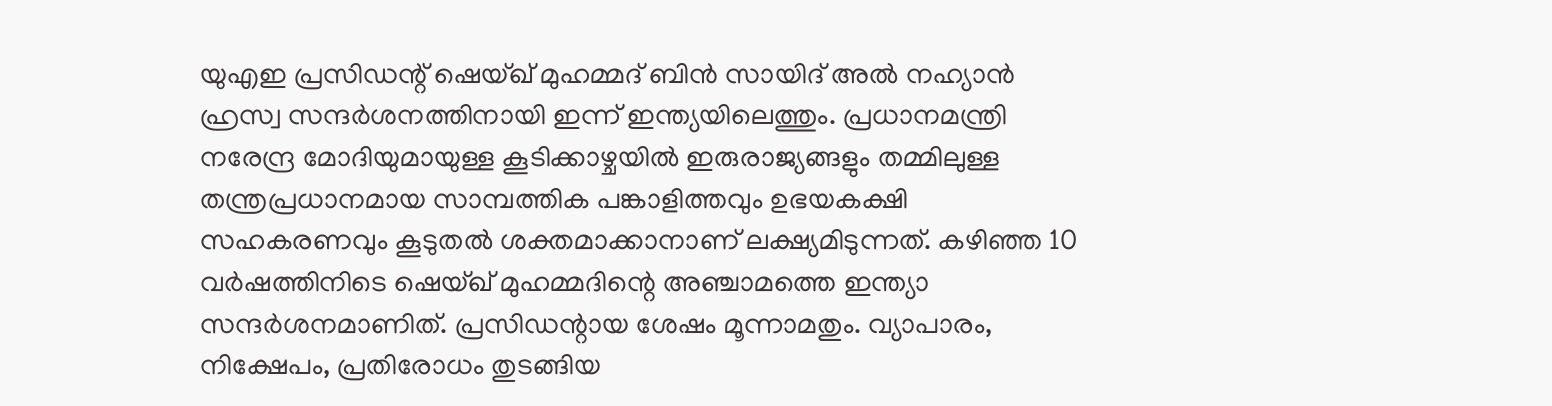യുഎഇ പ്രസിഡന്റ് ഷെയ്ഖ് മുഹമ്മദ് ബിൻ സായിദ് അൽ നഹ്യാൻ ഹ്രസ്വ സന്ദർശനത്തിനായി ഇന്ന് ഇന്ത്യയിലെത്തും. പ്രധാനമന്ത്രി നരേന്ദ്ര മോദിയുമായുള്ള കൂടിക്കാഴ്ചയിൽ ഇരുരാജ്യങ്ങളും തമ്മിലുള്ള തന്ത്രപ്രധാനമായ സാമ്പത്തിക പങ്കാളിത്തവും ഉഭയകക്ഷി സഹകരണവും കൂടുതൽ ശക്തമാക്കാനാണ് ലക്ഷ്യമിടുന്നത്. കഴിഞ്ഞ 10 വർഷത്തിനിടെ ഷെയ്ഖ് മുഹമ്മദിന്റെ അഞ്ചാമത്തെ ഇന്ത്യാ സന്ദർശനമാണിത്. പ്രസിഡന്റായ ശേഷം മൂന്നാമതും. വ്യാപാരം, നിക്ഷേപം, പ്രതിരോധം തുടങ്ങിയ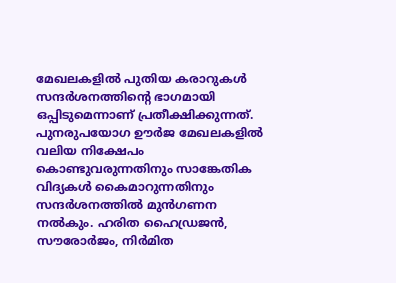മേഖലകളിൽ പുതിയ കരാറുകൾ സന്ദർശനത്തിന്റെ ഭാഗമായി ഒപ്പിടുമെന്നാണ് പ്രതീക്ഷിക്കുന്നത്.
പുനരുപയോഗ ഊർജ മേഖലകളിൽ വലിയ നിക്ഷേപം കൊണ്ടുവരുന്നതിനും സാങ്കേതിക വിദ്യകൾ കൈമാറുന്നതിനും സന്ദർശനത്തിൽ മുൻഗണന നൽകും. ഹരിത ഹൈഡ്രജൻ, സൗരോർജം, നിർമിത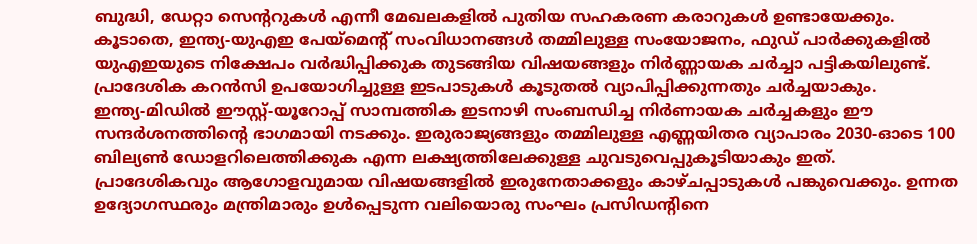ബുദ്ധി, ഡേറ്റാ സെന്ററുകൾ എന്നീ മേഖലകളിൽ പുതിയ സഹകരണ കരാറുകൾ ഉണ്ടായേക്കും. കൂടാതെ, ഇന്ത്യ-യുഎഇ പേയ്മെന്റ് സംവിധാനങ്ങൾ തമ്മിലുള്ള സംയോജനം, ഫുഡ് പാർക്കുകളിൽ യുഎഇയുടെ നിക്ഷേപം വർദ്ധിപ്പിക്കുക തുടങ്ങിയ വിഷയങ്ങളും നിർണ്ണായക ചർച്ചാ പട്ടികയിലുണ്ട്. പ്രാദേശിക കറൻസി ഉപയോഗിച്ചുള്ള ഇടപാടുകൾ കൂടുതൽ വ്യാപിപ്പിക്കുന്നതും ചർച്ചയാകും.
ഇന്ത്യ-മിഡിൽ ഈസ്റ്റ്-യൂറോപ്പ് സാമ്പത്തിക ഇടനാഴി സംബന്ധിച്ച നിർണായക ചർച്ചകളും ഈ സന്ദർശനത്തിന്റെ ഭാഗമായി നടക്കും. ഇരുരാജ്യങ്ങളും തമ്മിലുള്ള എണ്ണയിതര വ്യാപാരം 2030-ഓടെ 100 ബില്യൺ ഡോളറിലെത്തിക്കുക എന്ന ലക്ഷ്യത്തിലേക്കുള്ള ചുവടുവെപ്പുകൂടിയാകും ഇത്. പ്രാദേശികവും ആഗോളവുമായ വിഷയങ്ങളിൽ ഇരുനേതാക്കളും കാഴ്ചപ്പാടുകൾ പങ്കുവെക്കും. ഉന്നത ഉദ്യോഗസ്ഥരും മന്ത്രിമാരും ഉൾപ്പെടുന്ന വലിയൊരു സംഘം പ്രസിഡന്റിനെ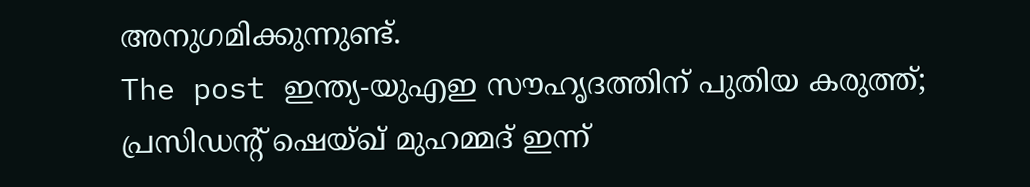അനുഗമിക്കുന്നുണ്ട്.
The post ഇന്ത്യ-യുഎഇ സൗഹൃദത്തിന് പുതിയ കരുത്ത്; പ്രസിഡന്റ് ഷെയ്ഖ് മുഹമ്മദ് ഇന്ന്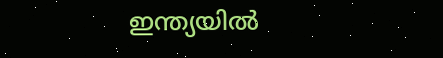ഇന്ത്യയിൽ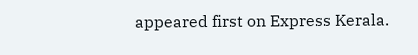appeared first on Express Kerala.